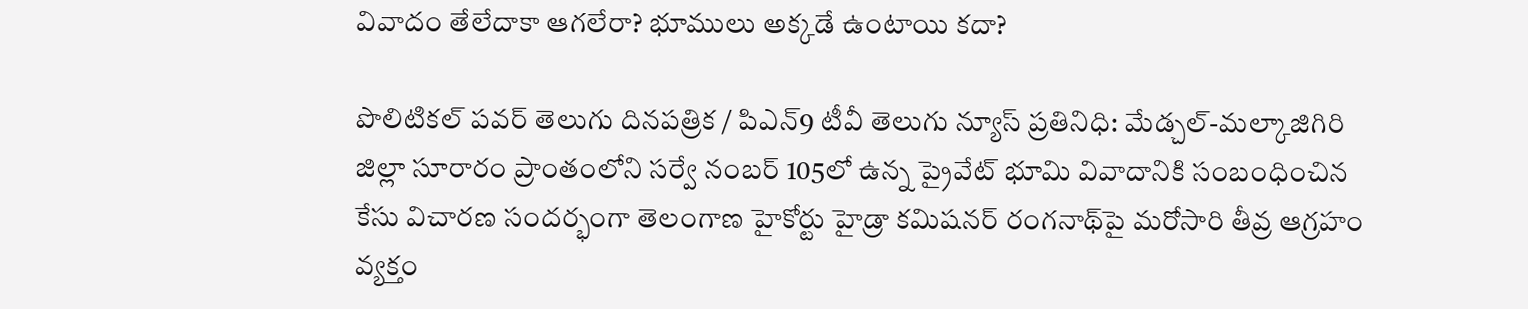వివాదం తేలేదాకా ఆగలేరా? భూములు అక్కడే ఉంటాయి కదా?

పొలిటికల్ పవర్ తెలుగు దినపత్రిక / పిఎన్9 టీవీ తెలుగు న్యూస్ ప్రతినిధి: మేడ్చల్-మల్కాజిగిరి జిల్లా సూరారం ప్రాంతంలోని సర్వే నంబర్ 105లో ఉన్న ప్రైవేట్ భూమి వివాదానికి సంబంధించిన కేసు విచారణ సందర్భంగా తెలంగాణ హైకోర్టు హైడ్రా కమిషనర్ రంగనాథ్‌పై మరోసారి తీవ్ర ఆగ్రహం వ్యక్తం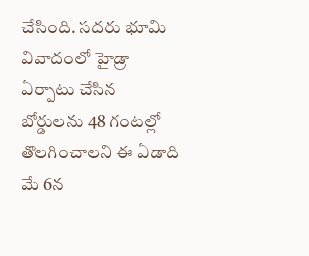చేసింది. సదరు భూమి వివాదంలో హైడ్రా ఏర్పాటు చేసిన బోర్డులను 48 గంటల్లో తొలగించాలని ఈ ఏడాది మే 6న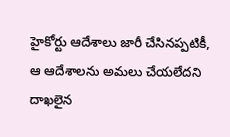హైకోర్టు ఆదేశాలు జారీ చేసినప్పటికీ, ఆ ఆదేశాలను అమలు చేయలేదని దాఖలైన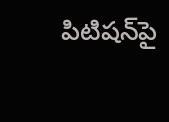పిటిషన్‌పై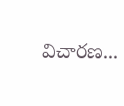విచారణ...